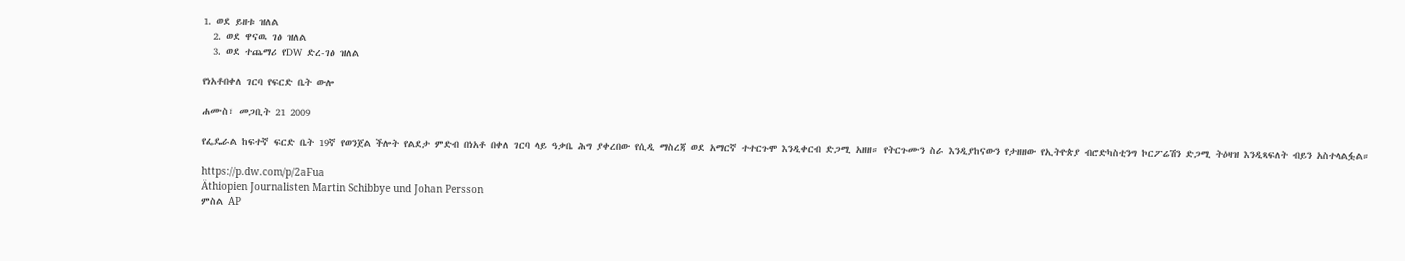1. ወደ ይዘቱ ዝለል
  2. ወደ ዋናዉ ገፅ ዝለል
  3. ወደ ተጨማሪ የDW ድረ-ገፅ ዝለል

የነአቶበቀለ ገርባ የፍርድ ቤት ውሎ

ሐሙስ፣ መጋቢት 21 2009

የፌዴራል ከፍተኛ ፍርድ ቤት 19ኛ የወንጀል ችሎት የልደታ ምድብ በነአቶ በቀለ ገርባ ላይ ዓቃቤ ሕግ ያቀረበው የሲዲ ማስረጃ ወደ አማርኛ ተተርጉሞ እንዲቀርብ ድጋሚ አዘዘ። የትርጉሙን ስራ እንዲያከናውን የታዘዘው የኢትዮጵያ ብሮድካስቲንግ ኮርፖሬሽን ድጋሚ ትዕዛዝ እንዲጻፍለት ብይን አስተላልፏል።

https://p.dw.com/p/2aFua
Äthiopien Journalisten Martin Schibbye und Johan Persson
ምስል AP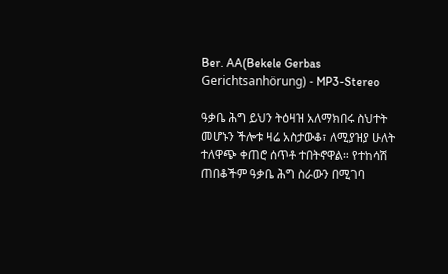Ber. AA(Bekele Gerbas Gerichtsanhörung) - MP3-Stereo

ዓቃቤ ሕግ ይህን ትዕዛዝ አለማክበሩ ስህተት መሆኑን ችሎቱ ዛሬ አስታውቆ፣ ለሚያዝያ ሁለት ተለዋጭ ቀጠሮ ሰጥቶ ተበትኖዋል። የተከሳሽ ጠበቆችም ዓቃቤ ሕግ ስራውን በሚገባ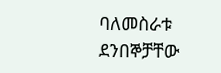ባለመስራቱ ደንበኞቻቸው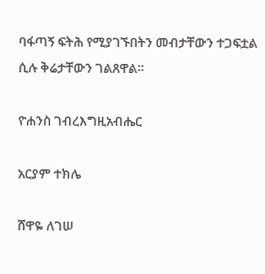ባፋጣኝ ፍትሕ የሚያገኙበትን መብታቸውን ተጋፍቷል ሲሉ ቅሬታቸውን ገልጸዋል።

ዮሐንስ ገብረእግዚአብሔር

አርያም ተክሌ

ሸዋዬ ለገሠ